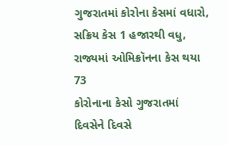ગુજરાતમાં કોરોના કેસમાં વધારો, સક્રિય કેસ 1 હજારથી વધુ, રાજ્યમાં ઓમિક્રૉનના કેસ થયા 73
કોરોનાના કેસો ગુજરાતમાં દિવસેને દિવસે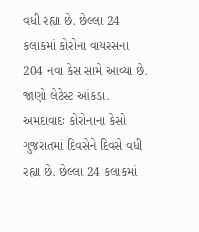વધી રહ્યા છે. છેલ્લા 24 કલાકમાં કોરોના વાયરસના 204 નવા કેસ સામે આવ્યા છે. જાણો લેટેસ્ટ આંકડા.
અમદાવાદઃ કોરોનાના કેસો ગુજરાતમાં દિવસેને દિવસે વધી રહ્યા છે. છેલ્લા 24 કલાકમાં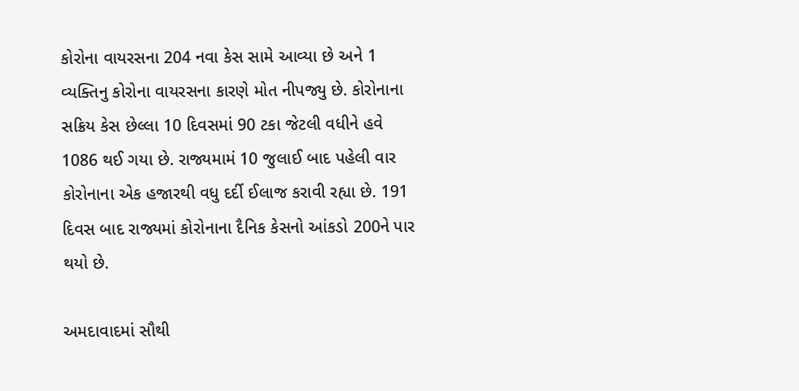કોરોના વાયરસના 204 નવા કેસ સામે આવ્યા છે અને 1 વ્યક્તિનુ કોરોના વાયરસના કારણે મોત નીપજ્યુ છે. કોરોનાના સક્રિય કેસ છેલ્લા 10 દિવસમાં 90 ટકા જેટલી વધીને હવે 1086 થઈ ગયા છે. રાજ્યમામં 10 જુલાઈ બાદ પહેલી વાર કોરોનાના એક હજારથી વધુ દર્દી ઈલાજ કરાવી રહ્યા છે. 191 દિવસ બાદ રાજ્યમાં કોરોનાના દૈનિક કેસનો આંકડો 200ને પાર થયો છે.

અમદાવાદમાં સૌથી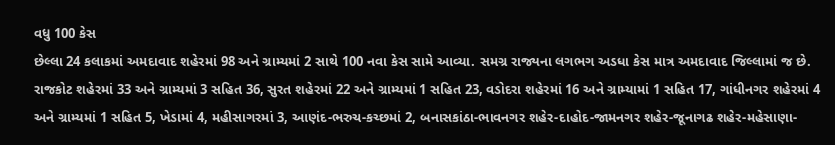વધુ 100 કેસ
છેલ્લા 24 કલાકમાં અમદાવાદ શહેરમાં 98 અને ગ્રામ્યમાં 2 સાથે 100 નવા કેસ સામે આવ્યા. સમગ્ર રાજ્યના લગભગ અડધા કેસ માત્ર અમદાવાદ જિલ્લામાં જ છે. રાજકોટ શહેરમાં 33 અને ગ્રામ્યમાં 3 સહિત 36, સુરત શહેરમાં 22 અને ગ્રામ્યમાં 1 સહિત 23, વડોદરા શહેરમાં 16 અને ગ્રામ્યામાં 1 સહિત 17, ગાંધીનગર શહેરમાં 4 અને ગ્રામ્યમાં 1 સહિત 5, ખેડામાં 4, મહીસાગરમાં 3, આણંદ-ભરુચ-કચ્છમાં 2, બનાસકાંઠા-ભાવનગર શહેર-દાહોદ-જામનગર શહેર-જૂનાગઢ શહેર-મહેસાણા-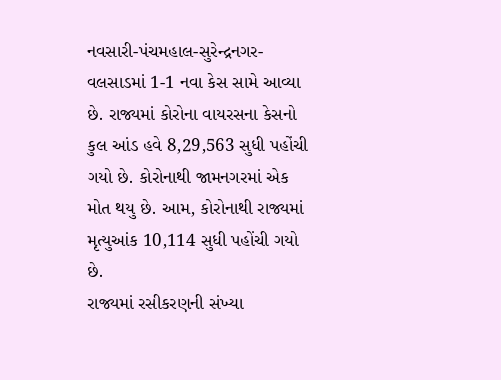નવસારી-પંચમહાલ-સુરેન્દ્રનગર-વલસાડમાં 1-1 નવા કેસ સામે આવ્યા છે. રાજ્યમાં કોરોના વાયરસના કેસનો કુલ આંડ હવે 8,29,563 સુધી પહોંચી ગયો છે. કોરોનાથી જામનગરમાં એક મોત થયુ છે. આમ, કોરોનાથી રાજ્યમાં મૃત્યુઆંક 10,114 સુધી પહોંચી ગયો છે.
રાજ્યમાં રસીકરણની સંખ્યા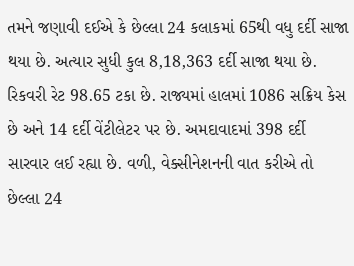તમને જણાવી દઈએ કે છેલ્લા 24 કલાકમાં 65થી વધુ દર્દી સાજા થયા છે. અત્યાર સુધી કુલ 8,18,363 દર્દી સાજા થયા છે. રિકવરી રેટ 98.65 ટકા છે. રાજ્યમાં હાલમાં 1086 સક્રિય કેસ છે અને 14 દર્દી વેંટીલેટર પર છે. અમદાવાદમાં 398 દર્દી સારવાર લઈ રહ્યા છે. વળી, વેક્સીનેશનની વાત કરીએ તો છેલ્લા 24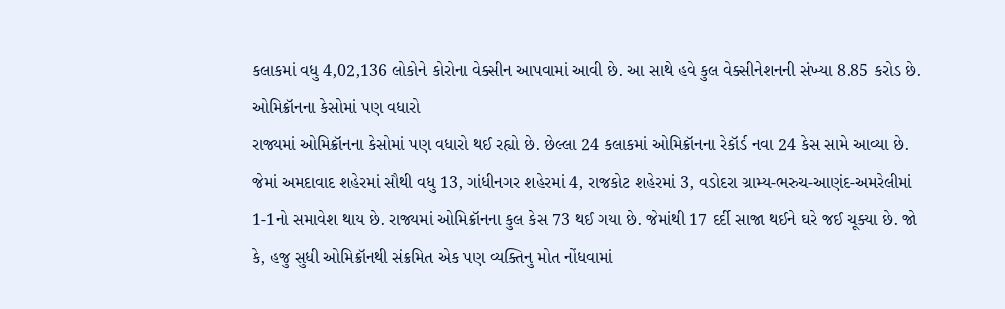કલાકમાં વધુ 4,02,136 લોકોને કોરોના વેક્સીન આપવામાં આવી છે. આ સાથે હવે કુલ વેક્સીનેશનની સંખ્યા 8.85 કરોડ છે.
ઓમિક્રૉનના કેસોમાં પણ વધારો
રાજ્યમાં ઓમિક્રૉનના કેસોમાં પણ વધારો થઈ રહ્યો છે. છેલ્લા 24 કલાકમાં ઓમિક્રૉનના રેકૉર્ડ નવા 24 કેસ સામે આવ્યા છે. જેમાં અમદાવાદ શહેરમાં સૌથી વધુ 13, ગાંધીનગર શહેરમાં 4, રાજકોટ શહેરમાં 3, વડોદરા ગ્રામ્ય-ભરુચ-આણંદ-અમરેલીમાં 1-1નો સમાવેશ થાય છે. રાજ્યમાં ઓમિક્રૉનના કુલ કેસ 73 થઈ ગયા છે. જેમાંથી 17 દર્દી સાજા થઈને ઘરે જઈ ચૂક્યા છે. જો કે, હજુ સુધી ઓમિક્રૉનથી સંક્રમિત એક પણ વ્યક્તિનુ મોત નોંધવામાં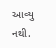આવ્યુ નથી.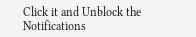Click it and Unblock the Notifications